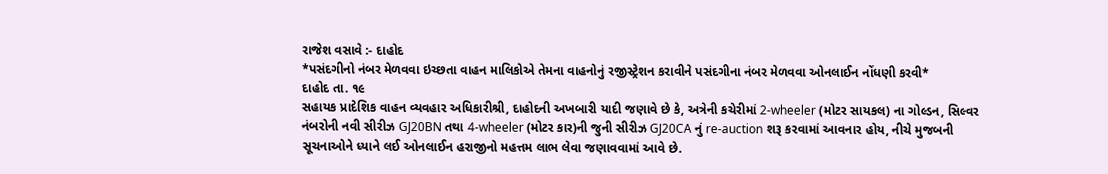રાજેશ વસાવે :- દાહોદ
*પસંદગીનો નંબર મેળવવા ઇચ્છતા વાહન માલિકોએ તેમના વાહનોનું રજીસ્ટ્રેશન કરાવીને પસંદગીના નંબર મેળવવા ઓનલાઈન નોંધણી કરવી*
દાહોદ તા. ૧૯
સહાયક પ્રાદેશિક વાહન વ્યવહાર અધિકારીશ્રી, દાહોદની અખબારી યાદી જણાવે છે કે, અત્રેની કચેરીમાં 2-wheeler (મોટર સાયકલ) ના ગોલ્ડન, સિલ્વર નંબરોની નવી સીરીઝ GJ20BN તથા 4-wheeler (મોટર કાર)ની જુની સીરીઝ GJ20CA નું re-auction શરૂ કરવામાં આવનાર હોય, નીચે મુજબની સૂચનાઓને ધ્યાને લઈ ઓનલાઈન હરાજીનો મહત્તમ લાભ લેવા જણાવવામાં આવે છે.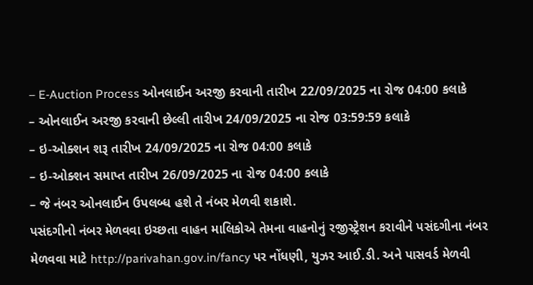– E-Auction Process ઓનલાઈન અરજી કરવાની તારીખ 22/09/2025 ના રોજ 04:00 કલાકે
– ઓનલાઈન અરજી કરવાની છેલ્લી તારીખ 24/09/2025 ના રોજ 03:59:59 કલાકે
– ઇ-ઓક્શન શરૂ તારીખ 24/09/2025 ના રોજ 04:00 કલાકે
– ઇ-ઓક્શન સમાપ્ત તારીખ 26/09/2025 ના રોજ 04:00 કલાકે
– જે નંબર ઓનલાઈન ઉપલબ્ધ હશે તે નંબર મેળવી શકાશે.
પસંદગીનો નંબર મેળવવા ઇચ્છતા વાહન માલિકોએ તેમના વાહનોનું રજીસ્ટ્રેશન કરાવીને પસંદગીના નંબર મેળવવા માટે http://parivahan.gov.in/fancy પર નોંધણી, યુઝર આઈ.ડી. અને પાસવર્ડ મેળવી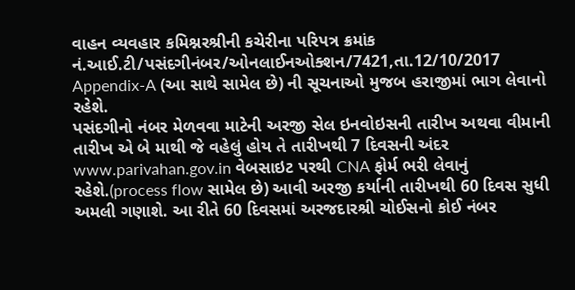વાહન વ્યવહાર કમિશ્નરશ્રીની કચેરીના પરિપત્ર ક્રમાંક નં.આઈ.ટી/પસંદગીનંબર/ઓનલાઈનઓક્શન/7421,તા.12/10/2017 Appendix-A (આ સાથે સામેલ છે) ની સૂચનાઓ મુજબ હરાજીમાં ભાગ લેવાનો રહેશે.
પસંદગીનો નંબર મેળવવા માટેની અરજી સેલ ઇનવોઇસની તારીખ અથવા વીમાની તારીખ એ બે માથી જે વહેલું હોય તે તારીખથી 7 દિવસની અંદર www.parivahan.gov.in વેબસાઇટ પરથી CNA ફોર્મ ભરી લેવાનું રહેશે.(process flow સામેલ છે) આવી અરજી કર્યાની તારીખથી 60 દિવસ સુધી અમલી ગણાશે. આ રીતે 60 દિવસમાં અરજદારશ્રી ચોઈસનો કોઈ નંબર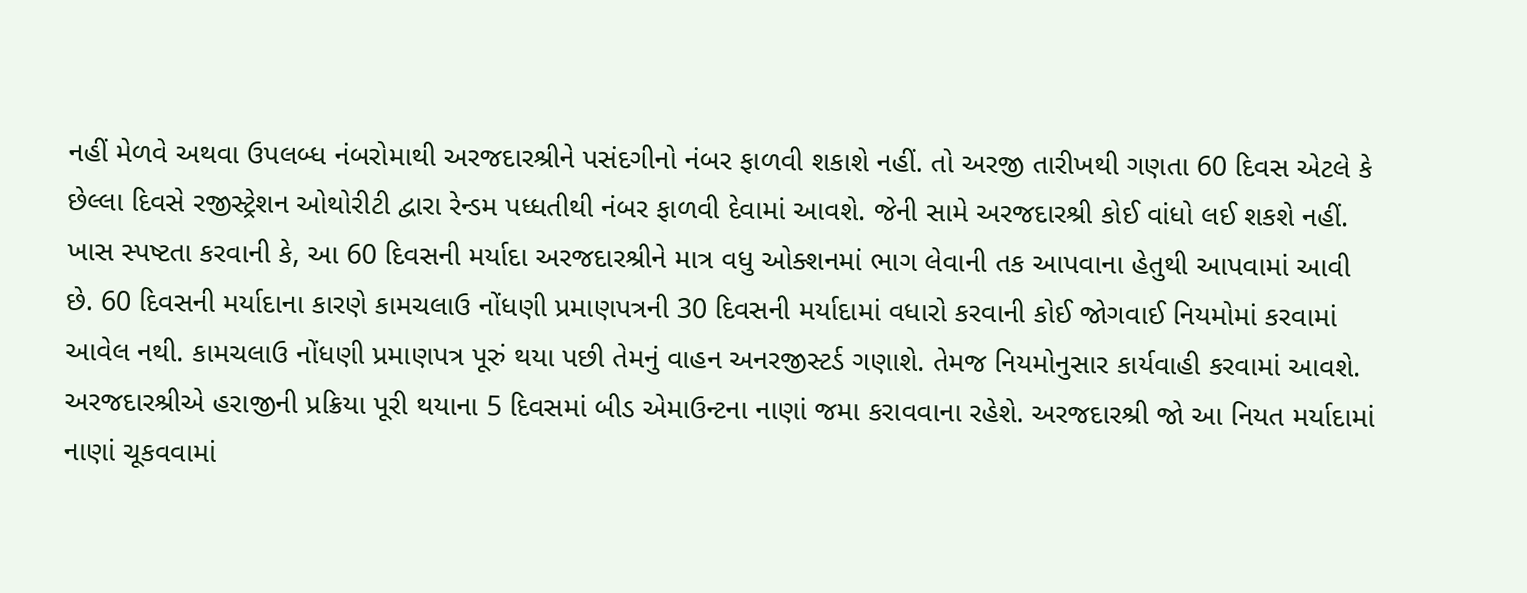નહીં મેળવે અથવા ઉપલબ્ધ નંબરોમાથી અરજદારશ્રીને પસંદગીનો નંબર ફાળવી શકાશે નહીં. તો અરજી તારીખથી ગણતા 60 દિવસ એટલે કે છેલ્લા દિવસે રજીસ્ટ્રેશન ઓથોરીટી દ્વારા રેન્ડમ પધ્ધતીથી નંબર ફાળવી દેવામાં આવશે. જેની સામે અરજદારશ્રી કોઈ વાંધો લઈ શકશે નહીં.
ખાસ સ્પષ્ટતા કરવાની કે, આ 60 દિવસની મર્યાદા અરજદારશ્રીને માત્ર વધુ ઓક્શનમાં ભાગ લેવાની તક આપવાના હેતુથી આપવામાં આવી છે. 60 દિવસની મર્યાદાના કારણે કામચલાઉ નોંધણી પ્રમાણપત્રની 30 દિવસની મર્યાદામાં વધારો કરવાની કોઈ જોગવાઈ નિયમોમાં કરવામાં આવેલ નથી. કામચલાઉ નોંધણી પ્રમાણપત્ર પૂરું થયા પછી તેમનું વાહન અનરજીસ્ટર્ડ ગણાશે. તેમજ નિયમોનુસાર કાર્યવાહી કરવામાં આવશે.
અરજદારશ્રીએ હરાજીની પ્રક્રિયા પૂરી થયાના 5 દિવસમાં બીડ એમાઉન્ટના નાણાં જમા કરાવવાના રહેશે. અરજદારશ્રી જો આ નિયત મર્યાદામાં નાણાં ચૂકવવામાં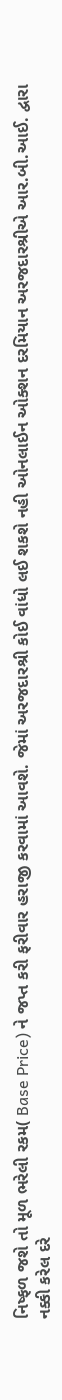નિષ્ફળ જશે તો મૂળ ભરેલી રકમ( Base Price) ને જપ્ત કરી ફરીવાર હરાજી કરવામાં આવશે. જેમાં અરજદારશ્રી કોઈ વાંધો લઈ શકશે નહી ઓનલાઈન ઓક્શન દરમિયાન અરજદારશ્રીએ આર.બી.આઈ. દ્વારા નક્કી કરેલ દરે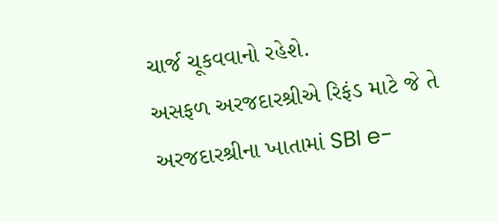ચાર્જ ચૂકવવાનો રહેશે.
અસફળ અરજદારશ્રીએ રિફંડ માટે જે તે અરજદારશ્રીના ખાતામાં SBI e-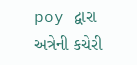poy દ્વારા અત્રેની કચેરી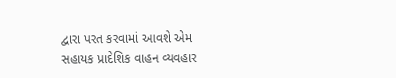દ્વારા પરત કરવામાં આવશે એમ સહાયક પ્રાદેશિક વાહન વ્યવહાર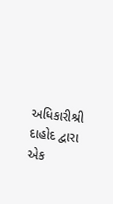અધિકારીશ્રી દાહોદ દ્વારા એક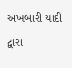અખબારી યાદી દ્વારા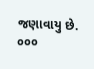જણાવાયુ છે.
૦૦૦